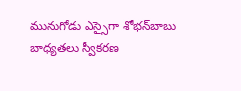మునుగోడు ఎస్సైగా శోభన్‌బాబు బాధ్యతలు స్వీకరణ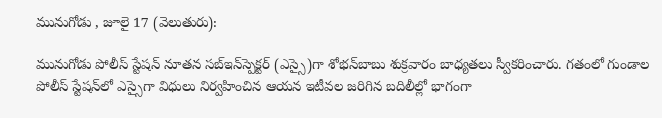మునుగోడు , జూలై 17 (వెలుతురు):

మునుగోడు పోలీస్ స్టేషన్ నూతన సబ్‌ఇన్‌స్పెక్టర్ (ఎస్సై)గా శోభన్‌బాబు శుక్రవారం బాధ్యతలు స్వీకరించారు. గతంలో గుండాల పోలీస్ స్టేషన్‌లో ఎస్సైగా విధులు నిర్వహించిన ఆయన ఇటీవల జరిగిన బదిలీల్లో భాగంగా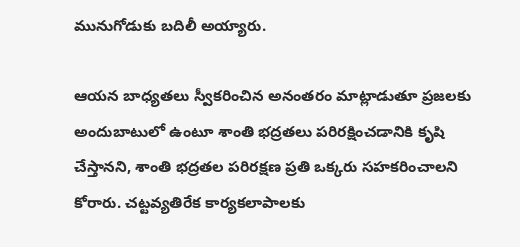మునుగోడుకు బదిలీ అయ్యారు.

ఆయన బాధ్యతలు స్వీకరించిన అనంతరం మాట్లాడుతూ ప్రజలకు అందుబాటులో ఉంటూ శాంతి భద్రతలు పరిరక్షించడానికి కృషి చేస్తానని, శాంతి భద్రతల పరిరక్షణ ప్రతి ఒక్కరు సహకరించాలని కోరారు. చట్టవ్యతిరేక కార్యకలాపాలకు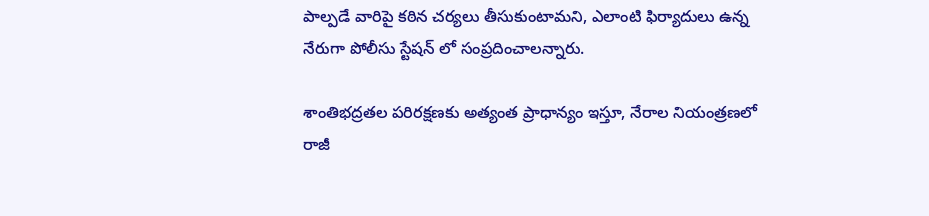పాల్పడే వారిపై కఠిన చర్యలు తీసుకుంటామని, ఎలాంటి ఫిర్యాదులు ఉన్న నేరుగా పోలీసు స్టేషన్ లో సంప్రదించాలన్నారు.

శాంతిభద్రతల పరిరక్షణకు అత్యంత ప్రాధాన్యం ఇస్తూ, నేరాల నియంత్రణలో రాజీ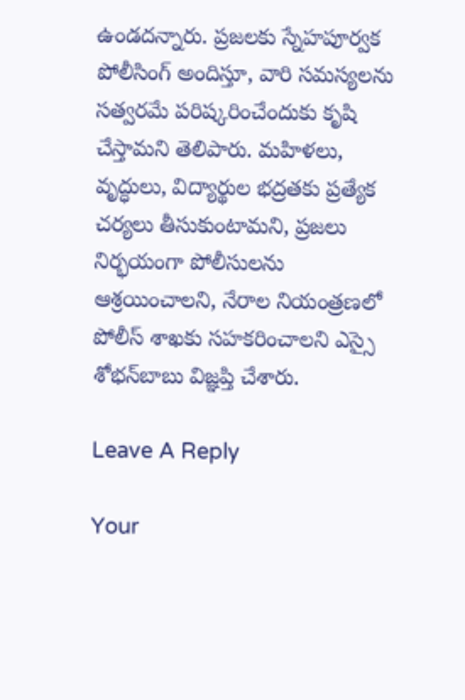ఉండదన్నారు. ప్రజలకు స్నేహపూర్వక పోలీసింగ్ అందిస్తూ, వారి సమస్యలను సత్వరమే పరిష్కరించేందుకు కృషి చేస్తామని తెలిపారు. మహిళలు, వృద్ధులు, విద్యార్థుల భద్రతకు ప్రత్యేక చర్యలు తీసుకుంటామని, ప్రజలు నిర్భయంగా పోలీసులను ఆశ్రయించాలని, నేరాల నియంత్రణలో పోలీస్ శాఖకు సహకరించాలని ఎస్సై శోభన్‌బాబు విజ్ఞప్తి చేశారు.

Leave A Reply

Your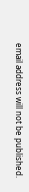email address will not be published.